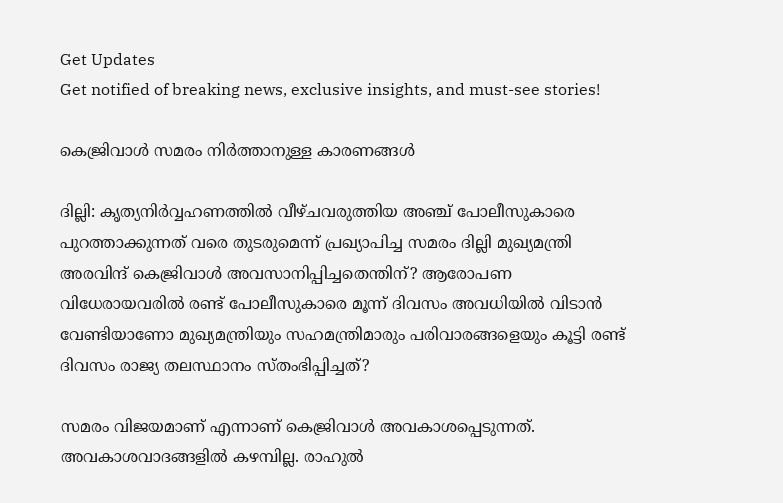Get Updates
Get notified of breaking news, exclusive insights, and must-see stories!

കെജ്രിവാള്‍ സമരം നിര്‍ത്താനുള്ള കാരണങ്ങള്‍

ദില്ലി: കൃത്യനിര്‍വ്വഹണത്തില്‍ വീഴ്ചവരുത്തിയ അഞ്ച് പോലീസുകാരെ പുറത്താക്കുന്നത് വരെ തുടരുമെന്ന് പ്രഖ്യാപിച്ച സമരം ദില്ലി മുഖ്യമന്ത്രി അരവിന്ദ് കെജ്രിവാള്‍ അവസാനിപ്പിച്ചതെന്തിന്? ആരോപണ വിധേരായവരില്‍ രണ്ട് പോലീസുകാരെ മൂന്ന് ദിവസം അവധിയില്‍ വിടാന്‍ വേണ്ടിയാണോ മുഖ്യമന്ത്രിയും സഹമന്ത്രിമാരും പരിവാരങ്ങളെയും കൂട്ടി രണ്ട് ദിവസം രാജ്യ തലസ്ഥാനം സ്തംഭിപ്പിച്ചത്?

സമരം വിജയമാണ് എന്നാണ് കെജ്രിവാള്‍ അവകാശപ്പെടുന്നത്. അവകാശവാദങ്ങളില്‍ കഴമ്പില്ല. രാഹുല്‍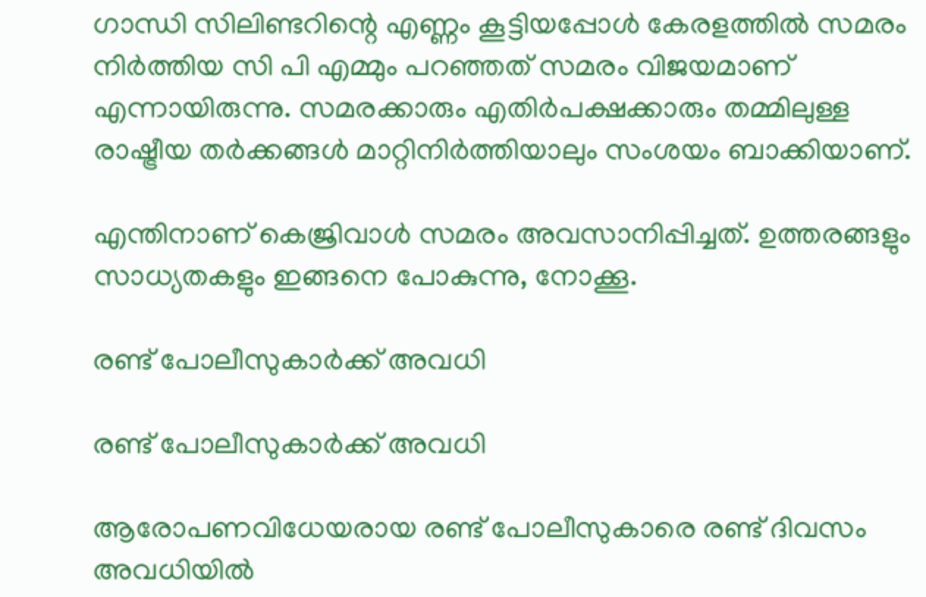ഗാന്ധി സിലിണ്ടറിന്റെ എണ്ണം കൂട്ടിയപ്പോള്‍ കേരളത്തില്‍ സമരം നിര്‍ത്തിയ സി പി എമ്മും പറഞ്ഞത് സമരം വിജയമാണ് എന്നായിരുന്നു. സമരക്കാരും എതിര്‍പക്ഷക്കാരും തമ്മിലുള്ള രാഷ്ട്രീയ തര്‍ക്കങ്ങള്‍ മാറ്റിനിര്‍ത്തിയാലും സംശയം ബാക്കിയാണ്.

എന്തിനാണ് കെജ്രിവാള്‍ സമരം അവസാനിപ്പിച്ചത്. ഉത്തരങ്ങളും സാധ്യതകളും ഇങ്ങനെ പോകുന്നു, നോക്കൂ.

രണ്ട് പോലീസുകാര്‍ക്ക് അവധി

രണ്ട് പോലീസുകാര്‍ക്ക് അവധി

ആരോപണവിധേയരായ രണ്ട് പോലീസുകാരെ രണ്ട് ദിവസം അവധിയില്‍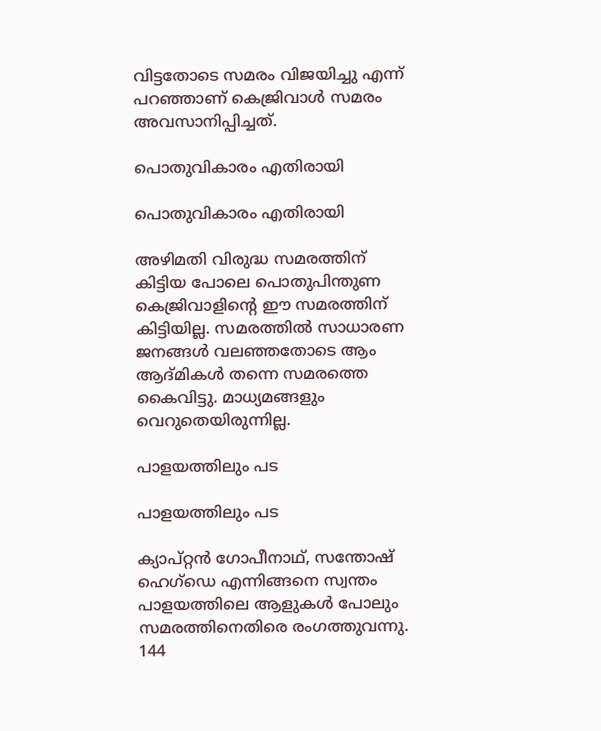വിട്ടതോടെ സമരം വിജയിച്ചു എന്ന് പറഞ്ഞാണ് കെജ്രിവാള്‍ സമരം അവസാനിപ്പിച്ചത്.

പൊതുവികാരം എതിരായി

പൊതുവികാരം എതിരായി

അഴിമതി വിരുദ്ധ സമരത്തിന് കിട്ടിയ പോലെ പൊതുപിന്തുണ കെജ്രിവാളിന്റെ ഈ സമരത്തിന് കിട്ടിയില്ല. സമരത്തില്‍ സാധാരണ ജനങ്ങള്‍ വലഞ്ഞതോടെ ആം ആദ്മികള്‍ തന്നെ സമരത്തെ കൈവിട്ടു. മാധ്യമങ്ങളും വെറുതെയിരുന്നില്ല.

പാളയത്തിലും പട

പാളയത്തിലും പട

ക്യാപ്റ്റന്‍ ഗോപീനാഥ്, സന്തോഷ് ഹെഗ്‌ഡെ എന്നിങ്ങനെ സ്വന്തം പാളയത്തിലെ ആളുകള്‍ പോലും സമരത്തിനെതിരെ രംഗത്തുവന്നു. 144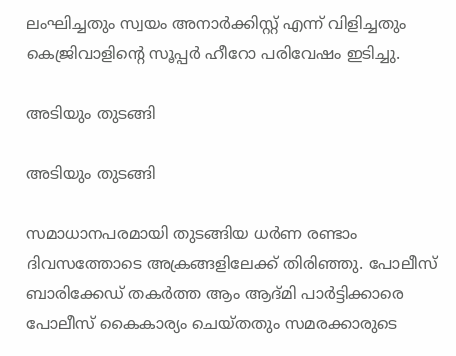ലംഘിച്ചതും സ്വയം അനാര്‍ക്കിസ്റ്റ് എന്ന് വിളിച്ചതും കെജ്രിവാളിന്റെ സൂപ്പര്‍ ഹീറോ പരിവേഷം ഇടിച്ചു.

അടിയും തുടങ്ങി

അടിയും തുടങ്ങി

സമാധാനപരമായി തുടങ്ങിയ ധര്‍ണ രണ്ടാം ദിവസത്തോടെ അക്രങ്ങളിലേക്ക് തിരിഞ്ഞു. പോലീസ് ബാരിക്കേഡ് തകര്‍ത്ത ആം ആദ്മി പാര്‍ട്ടിക്കാരെ പോലീസ് കൈകാര്യം ചെയ്തതും സമരക്കാരുടെ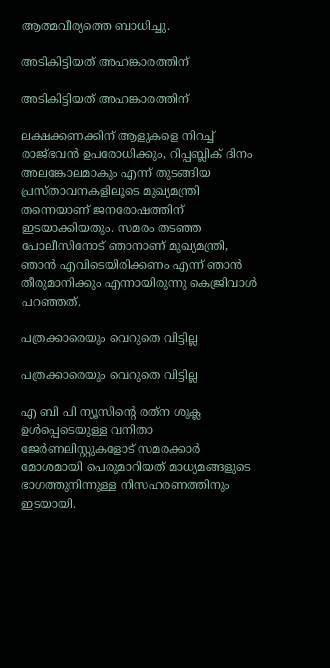ആത്മവീര്യത്തെ ബാധിച്ചു.

അടികിട്ടിയത് അഹങ്കാരത്തിന്

അടികിട്ടിയത് അഹങ്കാരത്തിന്

ലക്ഷക്കണക്കിന് ആളുകളെ നിറച്ച് രാജ്ഭവന്‍ ഉപരോധിക്കും, റിപ്പബ്ലിക് ദിനം അലങ്കോലമാകും എന്ന് തുടങ്ങിയ പ്രസ്താവനകളിലൂടെ മുഖ്യമന്ത്രി തന്നെയാണ് ജനരോഷത്തിന് ഇടയാക്കിയതും. സമരം തടഞ്ഞ പോലീസിനോട് ഞാനാണ് മുഖ്യമന്ത്രി, ഞാന്‍ എവിടെയിരിക്കണം എന്ന് ഞാന്‍ തീരുമാനിക്കും എന്നായിരുന്നു കെജ്രിവാള്‍ പറഞ്ഞത്.

പത്രക്കാരെയും വെറുതെ വിട്ടില്ല

പത്രക്കാരെയും വെറുതെ വിട്ടില്ല

എ ബി പി ന്യൂസിന്റെ രത്‌ന ശുക്ല ഉള്‍പ്പെടെയുള്ള വനിതാ ജേര്‍ണലിസ്റ്റുകളോട് സമരക്കാര്‍ മോശമായി പെരുമാറിയത് മാധ്യമങ്ങളുടെ ഭാഗത്തുനിന്നുള്ള നിസഹരണത്തിനും ഇടയായി.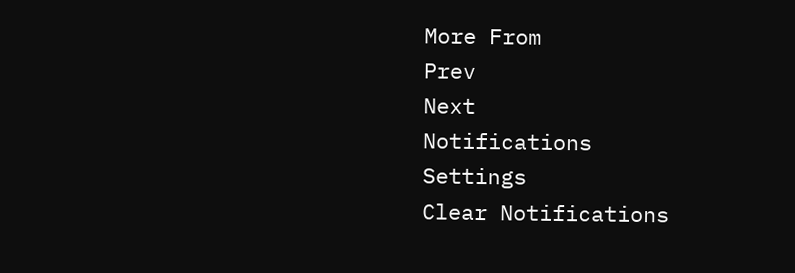More From
Prev
Next
Notifications
Settings
Clear Notifications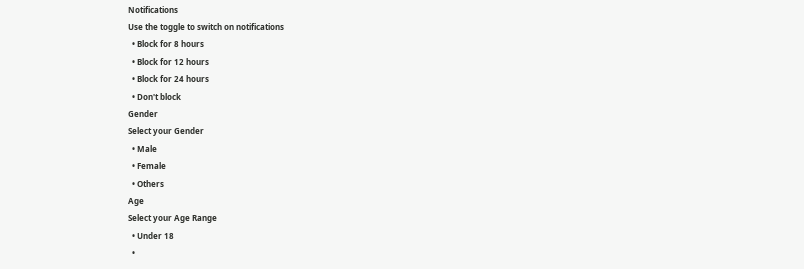Notifications
Use the toggle to switch on notifications
  • Block for 8 hours
  • Block for 12 hours
  • Block for 24 hours
  • Don't block
Gender
Select your Gender
  • Male
  • Female
  • Others
Age
Select your Age Range
  • Under 18
  •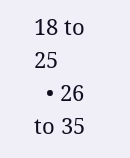18 to 25
  • 26 to 35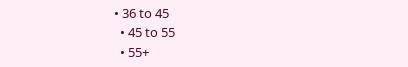• 36 to 45
  • 45 to 55
  • 55+